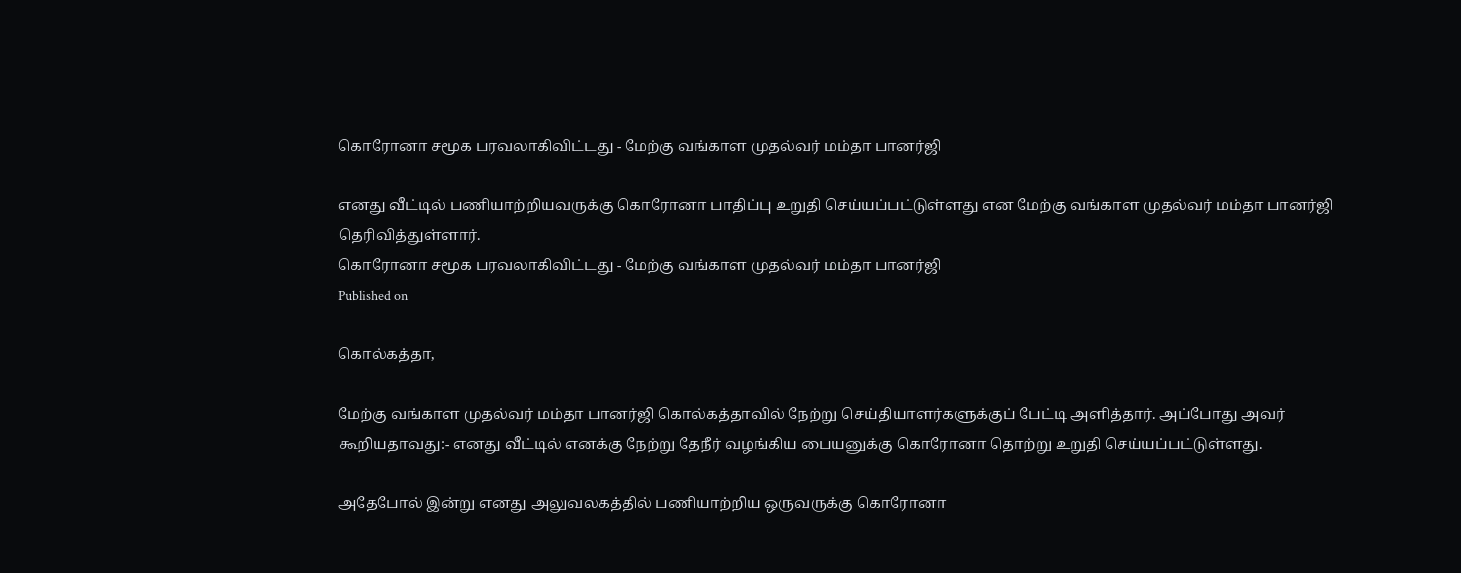கொரோனா சமூக பரவலாகிவிட்டது - மேற்கு வங்காள முதல்வர் மம்தா பானர்ஜி

எனது வீட்டில் பணியாற்றியவருக்கு கொரோனா பாதிப்பு உறுதி செய்யப்பட்டுள்ளது என மேற்கு வங்காள முதல்வர் மம்தா பானர்ஜி தெரிவித்துள்ளார்.
கொரோனா சமூக பரவலாகிவிட்டது - மேற்கு வங்காள முதல்வர் மம்தா பானர்ஜி
Published on

கொல்கத்தா,

மேற்கு வங்காள முதல்வர் மம்தா பானர்ஜி கொல்கத்தாவில் நேற்று செய்தியாளர்களுக்குப் பேட்டி அளித்தார். அப்போது அவர் கூறியதாவது:- எனது வீட்டில் எனக்கு நேற்று தேநீர் வழங்கிய பையனுக்கு கொரோனா தொற்று உறுதி செய்யப்பட்டுள்ளது.

அதேபோல் இன்று எனது அலுவலகத்தில் பணியாற்றிய ஒருவருக்கு கொரோனா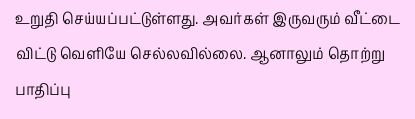உறுதி செய்யப்பட்டுள்ளது. அவர்கள் இருவரும் வீட்டை விட்டு வெளியே செல்லவில்லை. ஆனாலும் தொற்று பாதிப்பு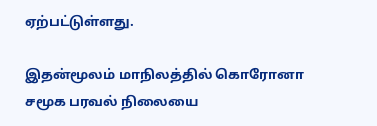ஏற்பட்டுள்ளது.

இதன்மூலம் மாநிலத்தில் கொரோனா சமூக பரவல் நிலையை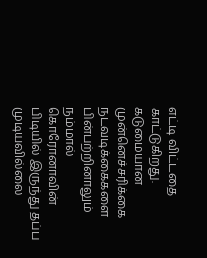எட்டி விட்டதை காட்டுகிறது. கடுமையான முன்னெச்சரிக்கை நடவடிக்கைகளை பின்பற்றினாலும் நம்மால் கொரோனாவின் பிடியில் இருந்து தப்ப முடியவில்லை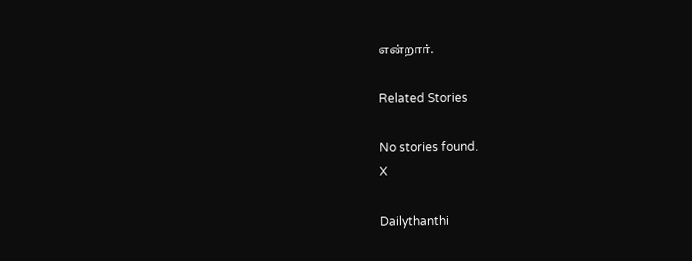என்றார்.

Related Stories

No stories found.
X

Dailythanthi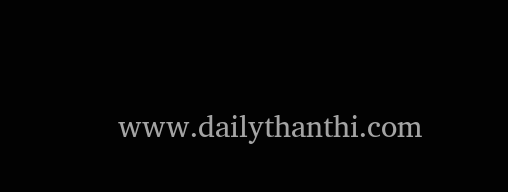www.dailythanthi.com